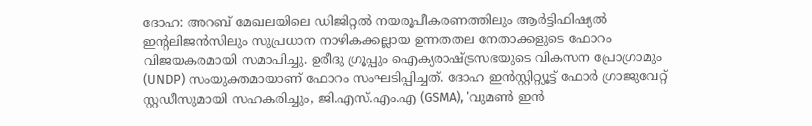ദോഹ: അറബ് മേഖലയിലെ ഡിജിറ്റൽ നയരൂപീകരണത്തിലും ആർട്ടിഫിഷ്യൽ ഇന്റലിജൻസിലും സുപ്രധാന നാഴികക്കല്ലായ ഉന്നതതല നേതാക്കളുടെ ഫോറം വിജയകരമായി സമാപിച്ചു. ഉരീദു ഗ്രൂപ്പും ഐക്യരാഷ്ട്രസഭയുടെ വികസന പ്രോഗ്രാമും (UNDP) സംയുക്തമായാണ് ഫോറം സംഘടിപ്പിച്ചത്. ദോഹ ഇൻസ്റ്റിറ്റ്യൂട്ട് ഫോർ ഗ്രാജുവേറ്റ് സ്റ്റഡീസുമായി സഹകരിച്ചും, ജി.എസ്.എം.എ (GSMA), 'വുമൺ ഇൻ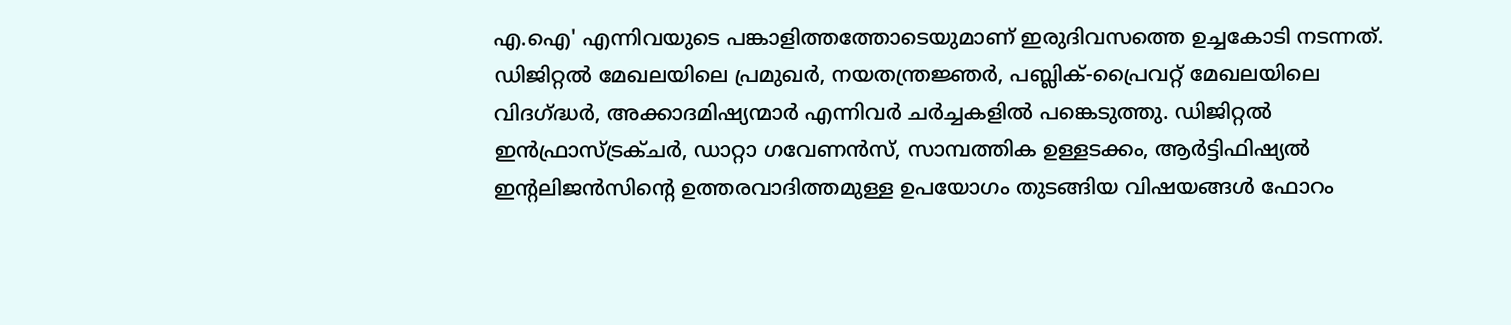എ.ഐ' എന്നിവയുടെ പങ്കാളിത്തത്തോടെയുമാണ് ഇരുദിവസത്തെ ഉച്ചകോടി നടന്നത്.
ഡിജിറ്റൽ മേഖലയിലെ പ്രമുഖർ, നയതന്ത്രജ്ഞർ, പബ്ലിക്-പ്രൈവറ്റ് മേഖലയിലെ വിദഗ്ദ്ധർ, അക്കാദമിഷ്യന്മാർ എന്നിവർ ചർച്ചകളിൽ പങ്കെടുത്തു. ഡിജിറ്റൽ ഇൻഫ്രാസ്ട്രക്ചർ, ഡാറ്റാ ഗവേണൻസ്, സാമ്പത്തിക ഉള്ളടക്കം, ആർട്ടിഫിഷ്യൽ ഇന്റലിജൻസിന്റെ ഉത്തരവാദിത്തമുള്ള ഉപയോഗം തുടങ്ങിയ വിഷയങ്ങൾ ഫോറം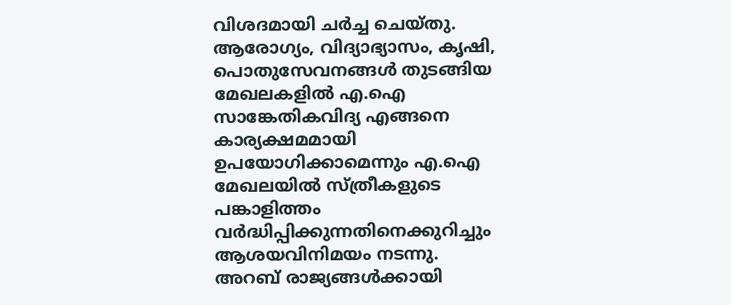വിശദമായി ചർച്ച ചെയ്തു. ആരോഗ്യം, വിദ്യാഭ്യാസം, കൃഷി, പൊതുസേവനങ്ങൾ തുടങ്ങിയ മേഖലകളിൽ എ.ഐ സാങ്കേതികവിദ്യ എങ്ങനെ കാര്യക്ഷമമായി ഉപയോഗിക്കാമെന്നും എ.ഐ മേഖലയിൽ സ്ത്രീകളുടെ പങ്കാളിത്തം വർദ്ധിപ്പിക്കുന്നതിനെക്കുറിച്ചും ആശയവിനിമയം നടന്നു.
അറബ് രാജ്യങ്ങൾക്കായി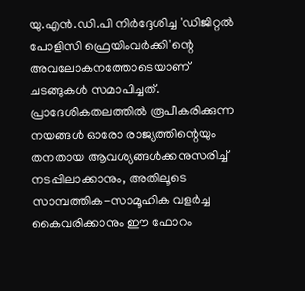യു.എൻ.ഡി.പി നിർദ്ദേശിച്ച 'ഡിജിറ്റൽ പോളിസി ഫ്രെയിംവർക്കി'ന്റെ അവലോകനത്തോടെയാണ് ചടങ്ങുകൾ സമാപിച്ചത്. പ്രാദേശികതലത്തിൽ രൂപീകരിക്കുന്ന നയങ്ങൾ ഓരോ രാജ്യത്തിന്റെയും തനതായ ആവശ്യങ്ങൾക്കനുസരിച്ച് നടപ്പിലാക്കാനും, അതിലൂടെ സാമ്പത്തിക-സാമൂഹിക വളർച്ച കൈവരിക്കാനും ഈ ഫോറം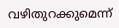വഴിതുറക്കുമെന്ന്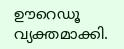ഊറെഡൂ വ്യക്തമാക്കി.